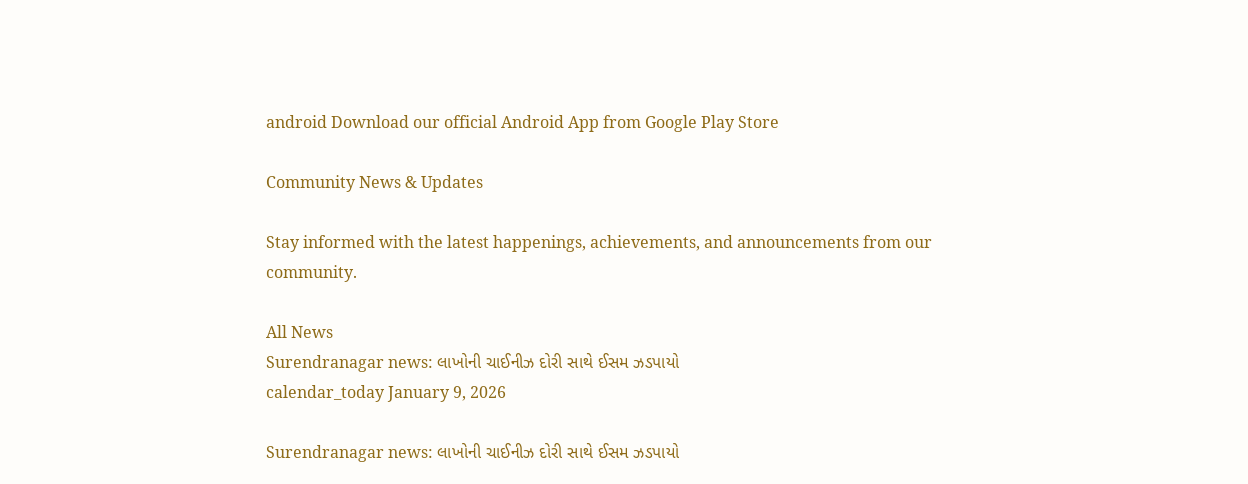android Download our official Android App from Google Play Store

Community News & Updates

Stay informed with the latest happenings, achievements, and announcements from our community.

All News
Surendranagar news: લાખોની ચાઈનીઝ દોરી સાથે ઈસમ ઝડપાયો
calendar_today January 9, 2026

Surendranagar news: લાખોની ચાઈનીઝ દોરી સાથે ઈસમ ઝડપાયો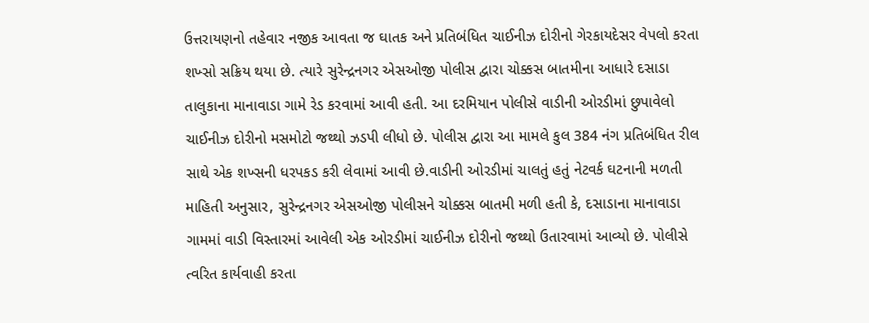ઉત્તરાયણનો તહેવાર નજીક આવતા જ ઘાતક અને પ્રતિબંધિત ચાઈનીઝ દોરીનો ગેરકાયદેસર વેપલો કરતા શખ્સો સક્રિય થયા છે. ત્યારે સુરેન્દ્રનગર એસઓજી પોલીસ દ્વારા ચોક્કસ બાતમીના આધારે દસાડા તાલુકાના માનાવાડા ગામે રેડ કરવામાં આવી હતી. આ દરમિયાન પોલીસે વાડીની ઓરડીમાં છુપાવેલો ચાઈનીઝ દોરીનો મસમોટો જથ્થો ઝડપી લીધો છે. પોલીસ દ્વારા આ મામલે કુલ 384 નંગ પ્રતિબંધિત રીલ સાથે એક શખ્સની ધરપકડ કરી લેવામાં આવી છે.વાડીની ઓરડીમાં ચાલતું હતું નેટવર્ક ઘટનાની મળતી માહિતી અનુસાર, સુરેન્દ્રનગર એસઓજી પોલીસને ચોક્કસ બાતમી મળી હતી કે, દસાડાના માનાવાડા ગામમાં વાડી વિસ્તારમાં આવેલી એક ઓરડીમાં ચાઈનીઝ દોરીનો જથ્થો ઉતારવામાં આવ્યો છે. પોલીસે ત્વરિત કાર્યવાહી કરતા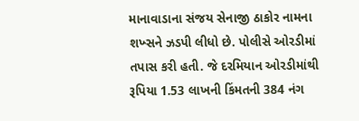માનાવાડાના સંજય સેનાજી ઠાકોર નામના શખ્સને ઝડપી લીધો છે. પોલીસે ઓરડીમાં તપાસ કરી હતી. જે દરમિયાન ઓરડીમાંથી રૂપિયા 1.53 લાખની કિંમતની 384 નંગ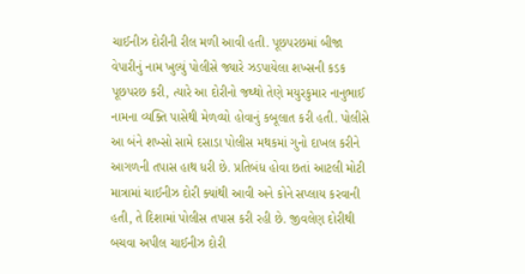ચાઈનીઝ દોરીની રીલ મળી આવી હતી. પૂછપરછમાં બીજા વેપારીનું નામ ખુલ્યું પોલીસે જ્યારે ઝડપાયેલા શખ્સની કડક પૂછપરછ કરી, ત્યારે આ દોરીનો જથ્થો તેણે મયુરકુમાર નાનુભાઈ નામના વ્યક્તિ પાસેથી મેળવ્યો હોવાનું કબૂલાત કરી હતી. પોલીસે આ બંને શખ્સો સામે દસાડા પોલીસ મથકમાં ગુનો દાખલ કરીને આગળની તપાસ હાથ ધરી છે. પ્રતિબંધ હોવા છતાં આટલી મોટી માત્રામાં ચાઈનીઝ દોરી ક્યાંથી આવી અને કોને સપ્લાય કરવાની હતી, તે દિશામાં પોલીસ તપાસ કરી રહી છે. જીવલેણ દોરીથી બચવા અપીલ ચાઈનીઝ દોરી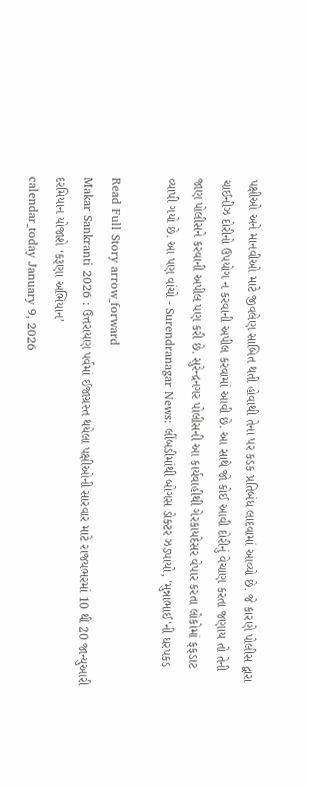પક્ષીઓ અને માનવીઓ માટે જીવલેણ સાબિત થતી હોવાથી તેના પર કડક પ્રતિબંધ લાદવામાં આવ્યો છે. જે કારણે પોલીસ દ્વારા ચાઈનીઝ દોરીનો ઉપયોગ ન કરવાની અપીલ કરવામાં આવી છે. આ સાથે જો કોઈ આવી દોરીનું વેચાણ કરતા જણાય તો તેની જાણ પોલીસને કરવાની અપીલ પણ કરી છે. સુરેન્દ્રનગર પોલીસની આ કાર્યવાહીથી ગેરકાયદેસર વેપાર કરતા લોકોમાં ફફડાટ વ્યાપી ગયો છે. આ પણ વાંચો - Surendranagar News: લીંબડીમાંથી બોગસ ડોક્ટર ઝડપાયો, 'મુન્નાભાઈ'ની ધરપકડ

Read Full Story arrow_forward
Makar Sankranti 2026 : ઉત્તરાયણ પર્વમાં ઈજાગ્રસ્ત થયેલા પક્ષીઓની સારવાર માટે રાજયભરમાં 10 થી 20 જાન્યુઆરી દરમિયાન યોજાશે ‘કરૂણા અભિયાન’
calendar_today January 9, 2026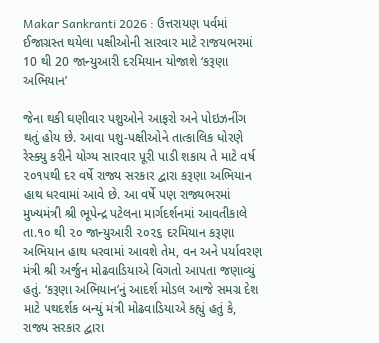Makar Sankranti 2026 : ઉત્તરાયણ પર્વમાં ઈજાગ્રસ્ત થયેલા પક્ષીઓની સારવાર માટે રાજયભરમાં 10 થી 20 જાન્યુઆરી દરમિયાન યોજાશે ‘કરૂણા અભિયાન’

જેના થકી ઘણીવાર પશુઓને આફરો અને પોઇઝનીંગ થતું હોય છે. આવા પશુ-પક્ષીઓને તાત્કાલિક ધોરણે રેસ્ક્યુ કરીને યોગ્ય સારવાર પૂરી પાડી શકાય તે માટે વર્ષ ૨૦૧૫થી દર વર્ષે રાજ્ય સરકાર દ્વારા કરૂણા અભિયાન હાથ ધરવામાં આવે છે. આ વર્ષે પણ રાજ્યભરમાં મુખ્યમંત્રી શ્રી ભૂપેન્દ્ર પટેલના માર્ગદર્શનમાં આવતીકાલે તા.૧૦ થી ૨૦ જાન્યુઆરી ૨૦૨૬ દરમિયાન કરૂણા અભિયાન હાથ ધરવામાં આવશે તેમ, વન અને પર્યાવરણ મંત્રી શ્રી અર્જુન મોઢવાડિયાએ વિગતો આપતા જણાવ્યું હતું. ‘કરૂણા અભિયાન’નું આદર્શ મોડલ આજે સમગ્ર દેશ માટે પથદર્શક બન્યું મંત્રી મોઢવાડિયાએ કહ્યું હતું કે, રાજ્ય સરકાર દ્વારા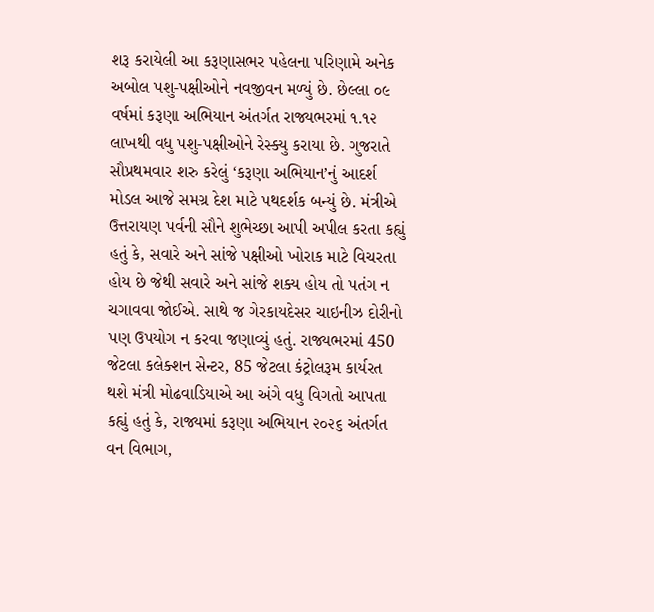શરૂ કરાયેલી આ કરૂણાસભર પહેલના પરિણામે અનેક અબોલ પશુ-પક્ષીઓને નવજીવન મળ્યું છે. છેલ્લા ૦૯ વર્ષમાં કરૂણા અભિયાન અંતર્ગત રાજ્યભરમાં ૧.૧૨ લાખથી વધુ પશુ-પક્ષીઓને રેસ્ક્યુ કરાયા છે. ગુજરાતે સૌપ્રથમવાર શરુ કરેલું ‘કરૂણા અભિયાન’નું આદર્શ મોડલ આજે સમગ્ર દેશ માટે પથદર્શક બન્યું છે. મંત્રીએ ઉત્તરાયણ પર્વની સૌને શુભેચ્છા આપી અપીલ કરતા કહ્યું હતું કે, સવારે અને સાંજે પક્ષીઓ ખોરાક માટે વિચરતા હોય છે જેથી સવારે અને સાંજે શક્ય હોય તો પતંગ ન ચગાવવા જોઈએ. સાથે જ ગેરકાયદેસર ચાઇનીઝ દોરીનો પણ ઉપયોગ ન કરવા જણાવ્યું હતું. રાજ્યભરમાં 450 જેટલા કલેક્શન સેન્ટર, 85 જેટલા કંટ્રોલરૂમ કાર્યરત થશે મંત્રી મોઢવાડિયાએ આ અંગે વધુ વિગતો આપતા કહ્યું હતું કે, રાજ્યમાં કરૂણા અભિયાન ૨૦૨૬ અંતર્ગત વન વિભાગ,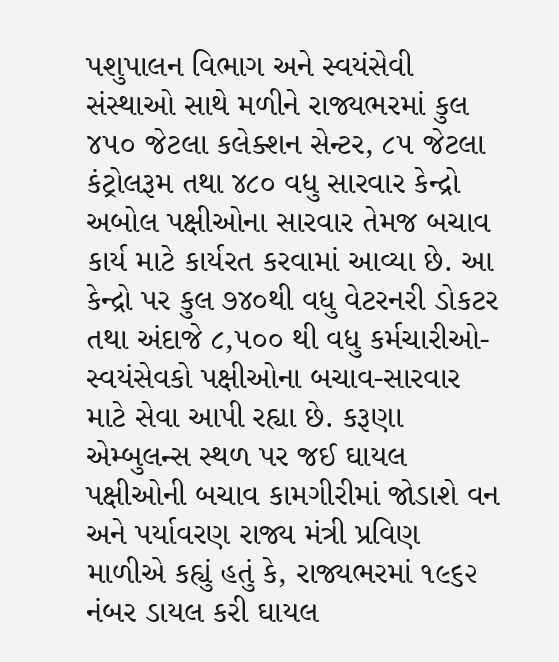પશુપાલન વિભાગ અને સ્વયંસેવી સંસ્થાઓ સાથે મળીને રાજ્યભરમાં કુલ ૪૫૦ જેટલા કલેક્શન સેન્ટર, ૮૫ જેટલા કંટ્રોલરૂમ તથા ૪૮૦ વધુ સારવાર કેન્દ્રો અબોલ પક્ષીઓના સારવાર તેમજ બચાવ કાર્ય માટે કાર્યરત કરવામાં આવ્યા છે. આ કેન્દ્રો પર કુલ ૭૪૦થી વધુ વેટરનરી ડોકટર તથા અંદાજે ૮,૫૦૦ થી વધુ કર્મચારીઓ-સ્વયંસેવકો પક્ષીઓના બચાવ-સારવાર માટે સેવા આપી રહ્યા છે. કરૂણા એમ્બુલન્સ સ્થળ પર જઈ ઘાયલ પક્ષીઓની બચાવ કામગીરીમાં જોડાશે વન અને પર્યાવરણ રાજ્ય મંત્રી પ્રવિણ માળીએ કહ્યું હતું કે, રાજ્યભરમાં ૧૯૬૨ નંબર ડાયલ કરી ઘાયલ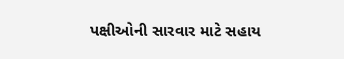પક્ષીઓની સારવાર માટે સહાય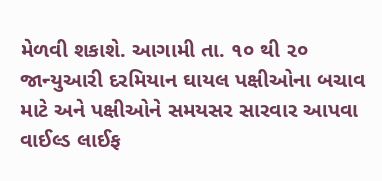મેળવી શકાશે. આગામી તા. ૧૦ થી ૨૦ જાન્યુઆરી દરમિયાન ઘાયલ પક્ષીઓના બચાવ માટે અને પક્ષીઓને સમયસર સારવાર આપવા વાઈલ્ડ લાઈફ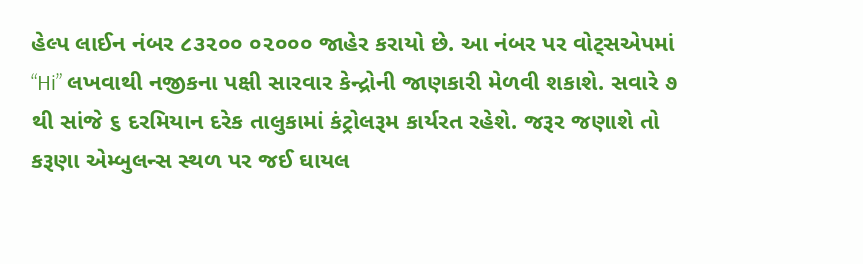હેલ્પ લાઈન નંબર ૮૩૨૦૦ ૦૨૦૦૦ જાહેર કરાયો છે. આ નંબર પર વોટ્સએપમાં “Hi” લખવાથી નજીકના પક્ષી સારવાર કેન્દ્રોની જાણકારી મેળવી શકાશે. સવારે ૭ થી સાંજે ૬ દરમિયાન દરેક તાલુકામાં કંટ્રોલરૂમ કાર્યરત રહેશે. જરૂર જણાશે તો કરૂણા એમ્બુલન્સ સ્થળ પર જઈ ઘાયલ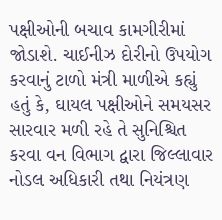પક્ષીઓની બચાવ કામગીરીમાં જોડાશે. ચાઈનીઝ દોરીનો ઉપયોગ કરવાનું ટાળો મંત્રી માળીએ કહ્યું હતું કે, ઘાયલ પક્ષીઓને સમયસર સારવાર મળી રહે તે સુનિશ્ચિત કરવા વન વિભાગ દ્વારા જિલ્લાવાર નોડલ અધિકારી તથા નિયંત્રણ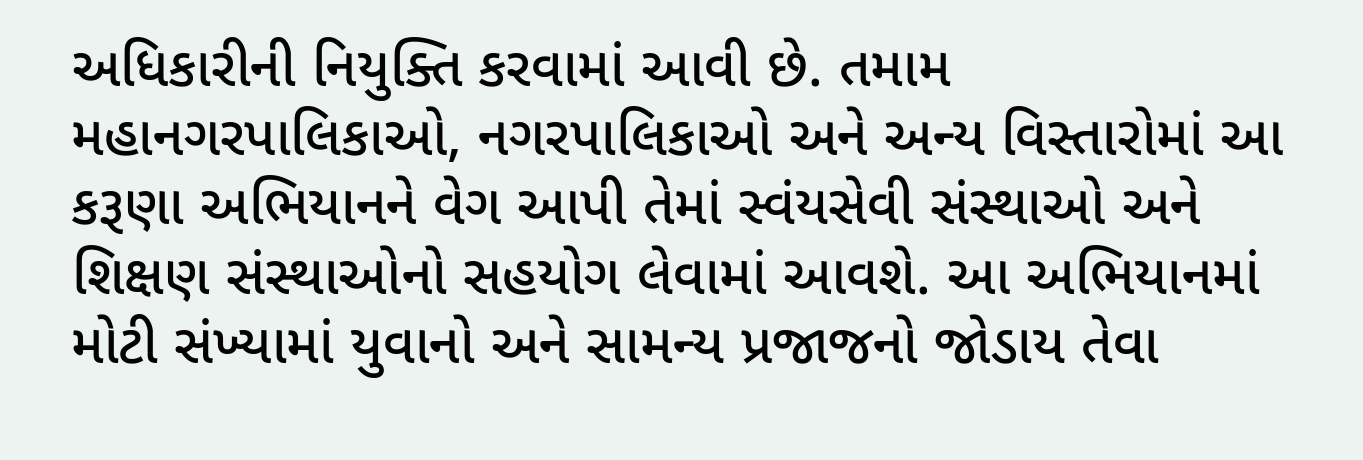અધિકારીની નિયુક્તિ કરવામાં આવી છે. તમામ મહાનગરપાલિકાઓ, નગરપાલિકાઓ અને અન્ય વિસ્તારોમાં આ કરૂણા અભિયાનને વેગ આપી તેમાં સ્વંયસેવી સંસ્થાઓ અને શિક્ષણ સંસ્થાઓનો સહયોગ લેવામાં આવશે. આ અભિયાનમાં મોટી સંખ્યામાં યુવાનો અને સામન્ય પ્રજાજનો જોડાય તેવા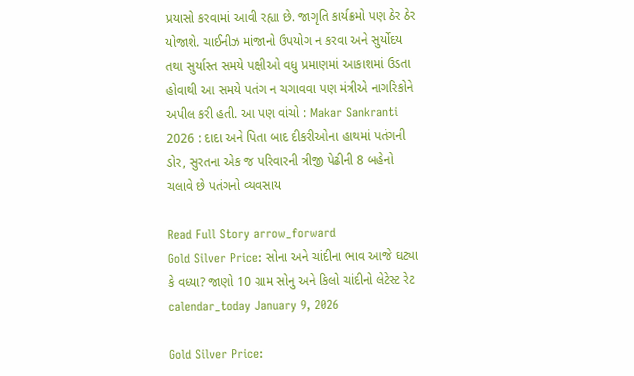પ્રયાસો કરવામાં આવી રહ્યા છે. જાગૃતિ કાર્યક્રમો પણ ઠેર ઠેર યોજાશે. ચાઈનીઝ માંજાનો ઉપયોગ ન કરવા અને સુર્યોદય તથા સુર્યાસ્ત સમયે પક્ષીઓ વધુ પ્રમાણમાં આકાશમાં ઉડતા હોવાથી આ સમયે પતંગ ન ચગાવવા પણ મંત્રીએ નાગરિકોને અપીલ કરી હતી. આ પણ વાંચો : Makar Sankranti 2026 : દાદા અને પિતા બાદ દીકરીઓના હાથમાં પતંગની ડોર, સુરતના એક જ પરિવારની ત્રીજી પેઢીની 8 બહેનો ચલાવે છે પતંગનો વ્યવસાય

Read Full Story arrow_forward
Gold Silver Price: સોના અને ચાંદીના ભાવ આજે ઘટ્યા કે વધ્યા? જાણો 10 ગ્રામ સોનુ અને કિલો ચાંદીનો લેટેસ્ટ રેટ
calendar_today January 9, 2026

Gold Silver Price: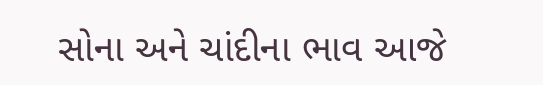સોના અને ચાંદીના ભાવ આજે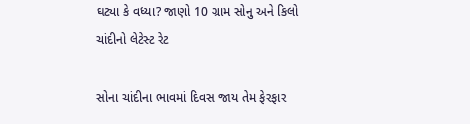ઘટ્યા કે વધ્યા? જાણો 10 ગ્રામ સોનુ અને કિલો ચાંદીનો લેટેસ્ટ રેટ

સોના ચાંદીના ભાવમાં દિવસ જાય તેમ ફેરફાર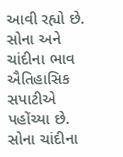આવી રહ્યો છે. સોના અને ચાંદીના ભાવ ઐતિહાસિક સપાટીએ પહોંચ્યા છે. સોના ચાંદીના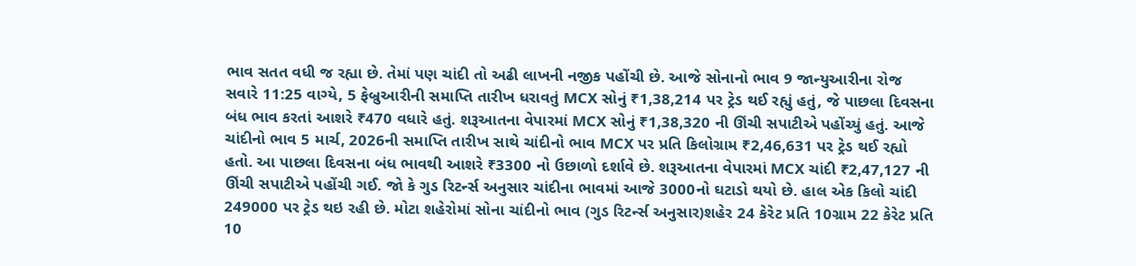ભાવ સતત વધી જ રહ્યા છે. તેમાં પણ ચાંદી તો અઢી લાખની નજીક પહોંચી છે. આજે સોનાનો ભાવ 9 જાન્યુઆરીના રોજ સવારે 11:25 વાગ્યે, 5 ફેબ્રુઆરીની સમાપ્તિ તારીખ ધરાવતું MCX સોનું ₹1,38,214 પર ટ્રેડ થઈ રહ્યું હતું, જે પાછલા દિવસના બંધ ભાવ કરતાં આશરે ₹470 વધારે હતું. શરૂઆતના વેપારમાં MCX સોનું ₹1,38,320 ની ઊંચી સપાટીએ પહોંચ્યું હતું. આજે ચાંદીનો ભાવ 5 માર્ચ, 2026ની સમાપ્તિ તારીખ સાથે ચાંદીનો ભાવ MCX પર પ્રતિ કિલોગ્રામ ₹2,46,631 પર ટ્રેડ થઈ રહ્યો હતો. આ પાછલા દિવસના બંધ ભાવથી આશરે ₹3300 નો ઉછાળો દર્શાવે છે. શરૂઆતના વેપારમાં MCX ચાંદી ₹2,47,127 ની ઊંચી સપાટીએ પહોંચી ગઈ. જો કે ગુડ રિટર્ન્સ અનુસાર ચાંદીના ભાવમાં આજે 3000નો ઘટાડો થયો છે. હાલ એક કિલો ચાંદી 249000 પર ટ્રેડ થઇ રહી છે. મોટા શહેરોમાં સોના ચાંદીનો ભાવ (ગુડ રિટર્ન્સ અનુસાર)શહેર 24 કેરેટ પ્રતિ 10ગ્રામ 22 કેરેટ પ્રતિ 10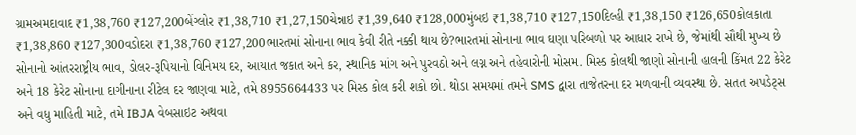ગ્રામઅમદાવાદ ₹1,38,760 ₹127,200બેંગ્લોર ₹1,38,710 ₹1,27,150ચેન્નાઇ ₹1,39,640 ₹128,000મુંબઇ ₹1,38,710 ₹127,150દિલ્હી ₹1,38,150 ₹126,650કોલકાતા ₹1,38,860 ₹127,300વડોદરા ₹1,38,760 ₹127,200ભારતમાં સોનાના ભાવ કેવી રીતે નક્કી થાય છે?ભારતમાં સોનાના ભાવ ઘણા પરિબળો પર આધાર રાખે છે, જેમાંથી સૌથી મુખ્ય છે સોનાનો આંતરરાષ્ટ્રીય ભાવ, ડોલર-રૂપિયાનો વિનિમય દર, આયાત જકાત અને કર, સ્થાનિક માંગ અને પુરવઠો અને લગ્ન અને તહેવારોની મોસમ. મિસ્ડ કોલથી જાણો સોનાની હાલની કિંમત 22 કેરેટ અને 18 કેરેટ સોનાના દાગીનાના રીટેલ દર જાણવા માટે, તમે 8955664433 પર મિસ્ડ કોલ કરી શકો છો. થોડા સમયમાં તમને SMS દ્વારા તાજેતરના દર મળવાની વ્યવસ્થા છે. સતત અપડેટ્સ અને વધુ માહિતી માટે, તમે IBJA વેબસાઇટ અથવા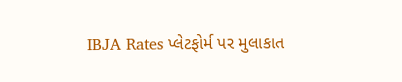IBJA Rates પ્લેટફોર્મ પર મુલાકાત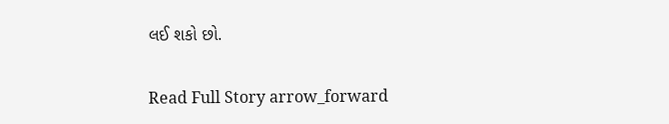લઈ શકો છો.

Read Full Story arrow_forward